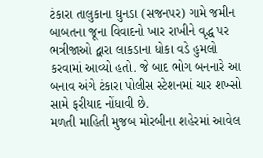ટંકારા તાલુકાના ઘુનડા (સજનપર) ગામે જમીન બાબતના જૂના વિવાદનો ખાર રાખીને વૃદ્ધ પર ભત્રીજાઓ દ્વારા લાકડાના ધોકા વડે હુમલો કરવામાં આવ્યો હતો. જે બાદ ભોગ બનનારે આ બનાવ અંગે ટંકારા પોલીસ સ્ટેશનમાં ચાર શખ્સો સામે ફરીયાદ નોંધાવી છે.
મળતી માહિતી મુજબ મોરબીના શહેરમાં આવેલ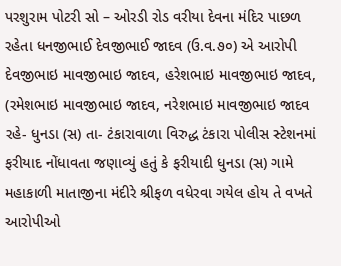પરશુરામ પોટરી સો – ઓરડી રોડ વરીયા દેવના મંદિર પાછળ રહેતા ધનજીભાઈ દેવજીભાઈ જાદવ (ઉ.વ.૭૦) એ આરોપી દેવજીભાઇ માવજીભાઇ જાદવ, હરેશભાઇ માવજીભાઇ જાદવ, (રમેશભાઇ માવજીભાઇ જાદવ, નરેશભાઇ માવજીભાઇ જાદવ રહે- ધુનડા (સ) તા- ટંકારાવાળા વિરુદ્ધ ટંકારા પોલીસ સ્ટેશનમાં ફરીયાદ નોંધાવતા જણાવ્યું હતું કે ફરીયાદી ધુનડા (સ) ગામે મહાકાળી માતાજીના મંદીરે શ્રીફળ વધેરવા ગયેલ હોય તે વખતે આરોપીઓ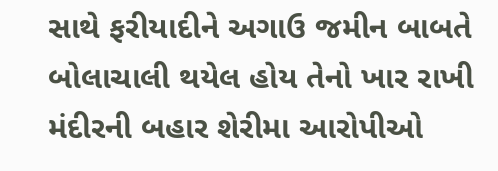સાથે ફરીયાદીને અગાઉ જમીન બાબતે બોલાચાલી થયેલ હોય તેનો ખાર રાખી મંદીરની બહાર શેરીમા આરોપીઓ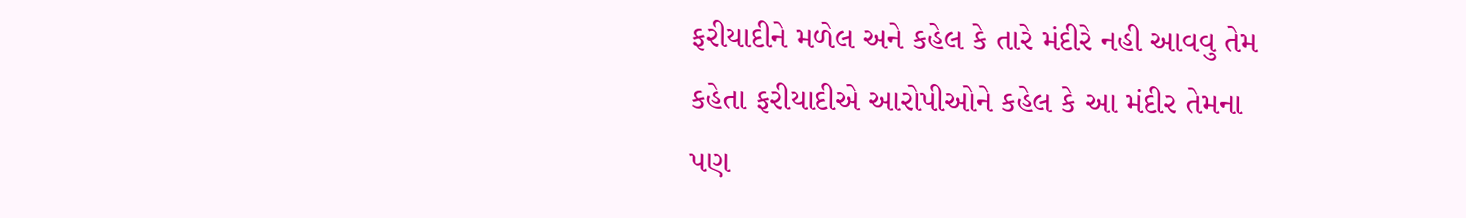ફરીયાદીને મળેલ અને કહેલ કે તારે મંદીરે નહી આવવુ તેમ કહેતા ફરીયાદીએ આરોપીઓને કહેલ કે આ મંદીર તેમના પણ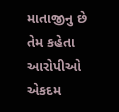માતાજીનુ છે તેમ કહેતા આરોપીઓ એકદમ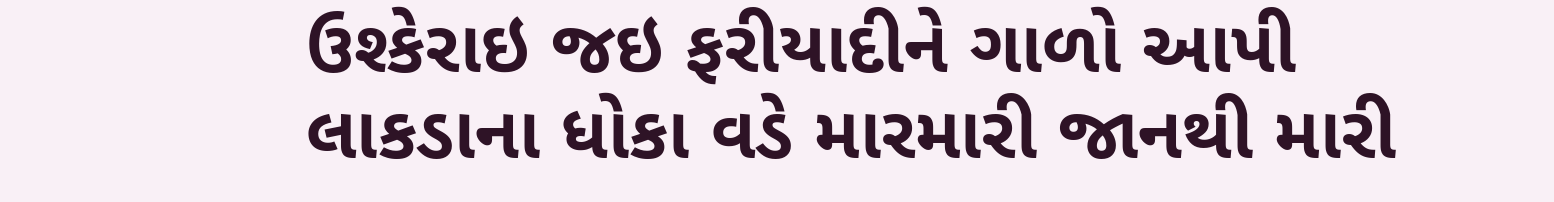ઉશ્કેરાઇ જઇ ફરીયાદીને ગાળો આપી લાકડાના ધોકા વડે મારમારી જાનથી મારી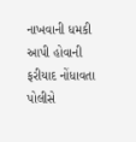નાખવાની ધમકી આપી હોવાની ફરીયાદ નોંધાવતા પોલીસે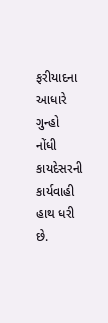ફરીયાદના આધારે ગુન્હો નોંધી કાયદેસરની કાર્યવાહી હાથ ધરી છે.